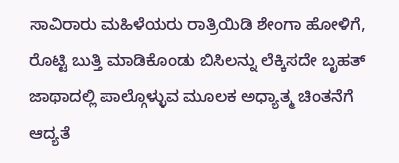ಸಾವಿರಾರು ಮಹಿಳೆಯರು ರಾತ್ರಿಯಿಡಿ ಶೇಂಗಾ ಹೋಳಿಗೆ, ರೊಟ್ಟಿ ಬುತ್ತಿ ಮಾಡಿಕೊಂಡು ಬಿಸಿಲನ್ನು ಲೆಕ್ಕಿಸದೇ ಬೃಹತ್ ಜಾಥಾದಲ್ಲಿ ಪಾಲ್ಗೊಳ್ಳುವ ಮೂಲಕ ಅಧ್ಯಾತ್ಮ ಚಿಂತನೆಗೆ ಆದ್ಯತೆ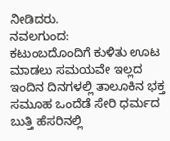ನೀಡಿದರು.
ನವಲಗುಂದ:
ಕಟುಂಬದೊಂದಿಗೆ ಕುಳಿತು ಊಟ ಮಾಡಲು ಸಮಯವೇ ಇಲ್ಲದ ಇಂದಿನ ದಿನಗಳಲ್ಲಿ ತಾಲೂಕಿನ ಭಕ್ತ ಸಮೂಹ ಒಂದೆಡೆ ಸೇರಿ ಧರ್ಮದ ಬುತ್ತಿ ಹೆಸರಿನಲ್ಲಿ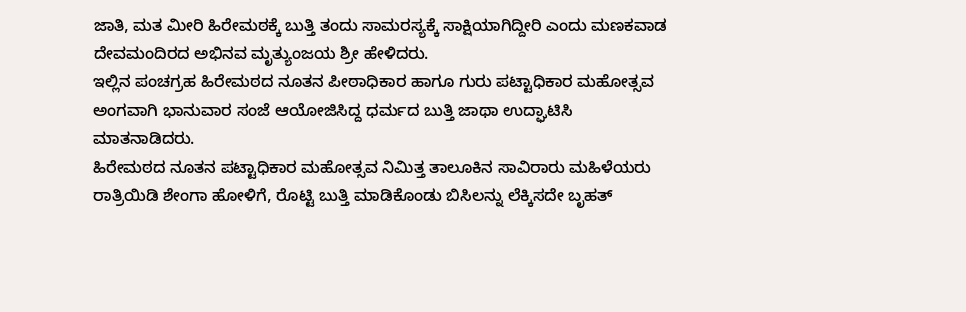ಜಾತಿ, ಮತ ಮೀರಿ ಹಿರೇಮಠಕ್ಕೆ ಬುತ್ತಿ ತಂದು ಸಾಮರಸ್ಯಕ್ಕೆ ಸಾಕ್ಷಿಯಾಗಿದ್ದೀರಿ ಎಂದು ಮಣಕವಾಡ ದೇವಮಂದಿರದ ಅಭಿನವ ಮೃತ್ಯುಂಜಯ ಶ್ರೀ ಹೇಳಿದರು.
ಇಲ್ಲಿನ ಪಂಚಗ್ರಹ ಹಿರೇಮಠದ ನೂತನ ಪೀಠಾಧಿಕಾರ ಹಾಗೂ ಗುರು ಪಟ್ಟಾಧಿಕಾರ ಮಹೋತ್ಸವ ಅಂಗವಾಗಿ ಭಾನುವಾರ ಸಂಜೆ ಆಯೋಜಿಸಿದ್ದ ಧರ್ಮದ ಬುತ್ತಿ ಜಾಥಾ ಉದ್ಘಾಟಿಸಿ ಮಾತನಾಡಿದರು.
ಹಿರೇಮಠದ ನೂತನ ಪಟ್ಟಾಧಿಕಾರ ಮಹೋತ್ಸವ ನಿಮಿತ್ತ ತಾಲೂಕಿನ ಸಾವಿರಾರು ಮಹಿಳೆಯರು ರಾತ್ರಿಯಿಡಿ ಶೇಂಗಾ ಹೋಳಿಗೆ, ರೊಟ್ಟಿ ಬುತ್ತಿ ಮಾಡಿಕೊಂಡು ಬಿಸಿಲನ್ನು ಲೆಕ್ಕಿಸದೇ ಬೃಹತ್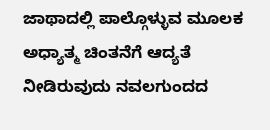ಜಾಥಾದಲ್ಲಿ ಪಾಲ್ಗೊಳ್ಳುವ ಮೂಲಕ ಅಧ್ಯಾತ್ಮ ಚಿಂತನೆಗೆ ಆದ್ಯತೆ ನೀಡಿರುವುದು ನವಲಗುಂದದ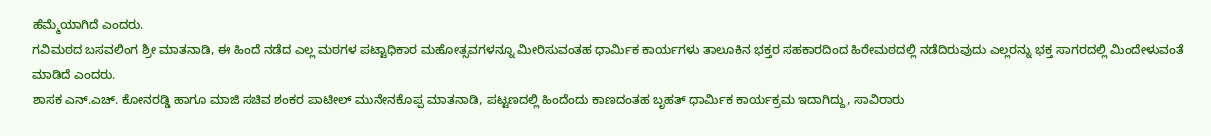ಹೆಮ್ಮೆಯಾಗಿದೆ ಎಂದರು.
ಗವಿಮಠದ ಬಸವಲಿಂಗ ಶ್ರೀ ಮಾತನಾಡಿ, ಈ ಹಿಂದೆ ನಡೆದ ಎಲ್ಲ ಮಠಗಳ ಪಟ್ಟಾಧಿಕಾರ ಮಹೋತ್ಸವಗಳನ್ನೂ ಮೀರಿಸುವಂತಹ ಧಾರ್ಮಿಕ ಕಾರ್ಯಗಳು ತಾಲೂಕಿನ ಭಕ್ತರ ಸಹಕಾರದಿಂದ ಹಿರೇಮಠದಲ್ಲಿ ನಡೆದಿರುವುದು ಎಲ್ಲರನ್ನು ಭಕ್ತ ಸಾಗರದಲ್ಲಿ ಮಿಂದೇಳುವಂತೆ ಮಾಡಿದೆ ಎಂದರು.
ಶಾಸಕ ಎನ್.ಎಚ್. ಕೋನರಡ್ಡಿ ಹಾಗೂ ಮಾಜಿ ಸಚಿವ ಶಂಕರ ಪಾಟೀಲ್ ಮುನೇನಕೊಪ್ಪ ಮಾತನಾಡಿ, ಪಟ್ಟಣದಲ್ಲಿ ಹಿಂದೆಂದು ಕಾಣದಂತಹ ಬೃಹತ್ ಧಾರ್ಮಿಕ ಕಾರ್ಯಕ್ರಮ ಇದಾಗಿದ್ದು, ಸಾವಿರಾರು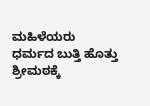ಮಹಿಳೆಯರು ಧರ್ಮದ ಬುತ್ತಿ ಹೊತ್ತು ಶ್ರೀಮಠಕ್ಕೆ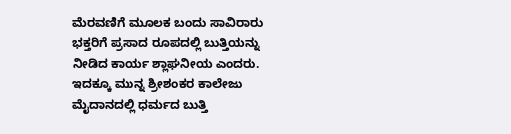ಮೆರವಣಿಗೆ ಮೂಲಕ ಬಂದು ಸಾವಿರಾರು ಭಕ್ತರಿಗೆ ಪ್ರಸಾದ ರೂಪದಲ್ಲಿ ಬುತ್ತಿಯನ್ನು ನೀಡಿದ ಕಾರ್ಯ ಶ್ಲಾಘನೀಯ ಎಂದರು.
ಇದಕ್ಕೂ ಮುನ್ನ ಶ್ರೀಶಂಕರ ಕಾಲೇಜು ಮೈದಾನದಲ್ಲಿ ಧರ್ಮದ ಬುತ್ತಿ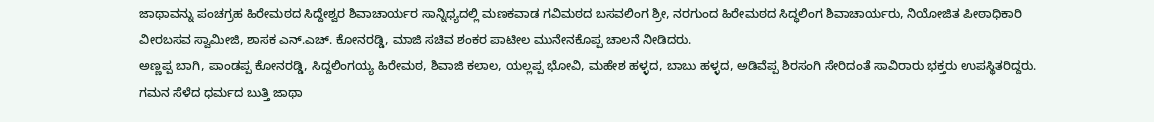ಜಾಥಾವನ್ನು ಪಂಚಗ್ರಹ ಹಿರೇಮಠದ ಸಿದ್ದೇಶ್ವರ ಶಿವಾಚಾರ್ಯರ ಸಾನ್ನಿಧ್ಯದಲ್ಲಿ ಮಣಕವಾಡ ಗವಿಮಠದ ಬಸವಲಿಂಗ ಶ್ರೀ, ನರಗುಂದ ಹಿರೇಮಠದ ಸಿದ್ಧಲಿಂಗ ಶಿವಾಚಾರ್ಯರು, ನಿಯೋಜಿತ ಪೀಠಾಧಿಕಾರಿ ವೀರಬಸವ ಸ್ವಾಮೀಜಿ, ಶಾಸಕ ಎನ್.ಎಚ್. ಕೋನರಡ್ಡಿ, ಮಾಜಿ ಸಚಿವ ಶಂಕರ ಪಾಟೀಲ ಮುನೇನಕೊಪ್ಪ ಚಾಲನೆ ನೀಡಿದರು.
ಅಣ್ಣಪ್ಪ ಬಾಗಿ, ಪಾಂಡಪ್ಪ ಕೋನರಡ್ಡಿ, ಸಿದ್ದಲಿಂಗಯ್ಯ ಹಿರೇಮಠ, ಶಿವಾಜಿ ಕಲಾಲ, ಯಲ್ಲಪ್ಪ ಭೋವಿ, ಮಹೇಶ ಹಳ್ಳದ, ಬಾಬು ಹಳ್ಳದ, ಅಡಿವೆಪ್ಪ ಶಿರಸಂಗಿ ಸೇರಿದಂತೆ ಸಾವಿರಾರು ಭಕ್ತರು ಉಪಸ್ಥಿತರಿದ್ದರು.
ಗಮನ ಸೆಳೆದ ಧರ್ಮದ ಬುತ್ತಿ ಜಾಥಾ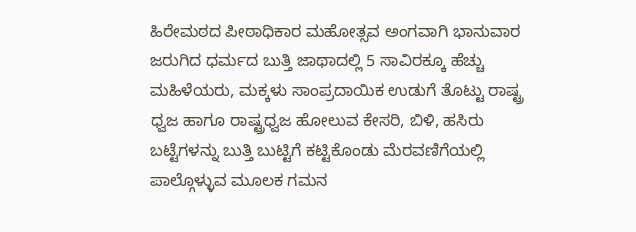ಹಿರೇಮಠದ ಪೀಠಾಧಿಕಾರ ಮಹೋತ್ಸವ ಅಂಗವಾಗಿ ಭಾನುವಾರ ಜರುಗಿದ ಧರ್ಮದ ಬುತ್ತಿ ಜಾಥಾದಲ್ಲಿ 5 ಸಾವಿರಕ್ಕೂ ಹೆಚ್ಚು ಮಹಿಳೆಯರು, ಮಕ್ಕಳು ಸಾಂಪ್ರದಾಯಿಕ ಉಡುಗೆ ತೊಟ್ಟು ರಾಷ್ಟ್ರ ಧ್ವಜ ಹಾಗೂ ರಾಷ್ಟ್ರಧ್ವಜ ಹೋಲುವ ಕೇಸರಿ, ಬಿಳಿ, ಹಸಿರು ಬಟ್ಟೆಗಳನ್ನು ಬುತ್ತಿ ಬುಟ್ಟಿಗೆ ಕಟ್ಟಿಕೊಂಡು ಮೆರವಣಿಗೆಯಲ್ಲಿ ಪಾಲ್ಗೊಳ್ಳುವ ಮೂಲಕ ಗಮನ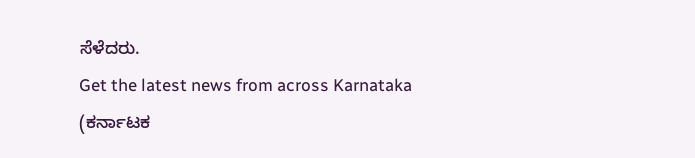ಸೆಳೆದರು.
Get the latest news from across Karnataka (ಕರ್ನಾಟಕ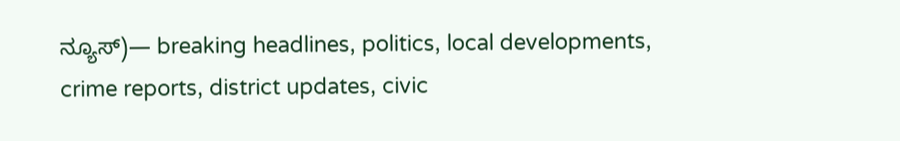ನ್ಯೂಸ್)— breaking headlines, politics, local developments, crime reports, district updates, civic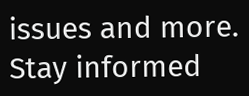issues and more. Stay informed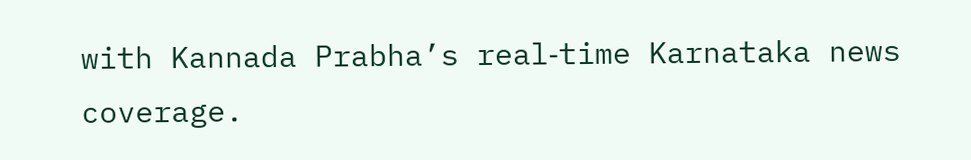with Kannada Prabha’s real‑time Karnataka news coverage.